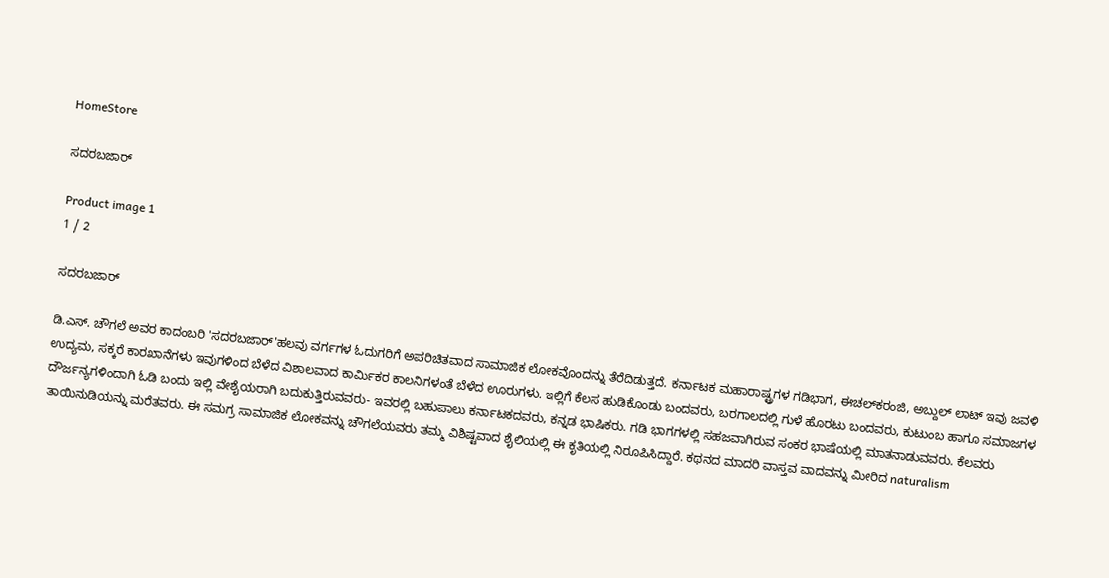HomeStore

ಸದರಬಜಾರ್

Product image 1
1 / 2

ಸದರಬಜಾರ್

ಡಿ.ಎಸ್. ಚೌಗಲೆ ಅವರ ಕಾದಂಬರಿ 'ಸದರಬಜಾರ್'ಹಲವು ವರ್ಗಗಳ ಓದುಗರಿಗೆ ಅಪರಿಚಿತವಾದ ಸಾಮಾಜಿಕ ಲೋಕವೊಂದನ್ನು ತೆರೆದಿಡುತ್ತದೆ. ಕರ್ನಾಟಕ ಮಹಾರಾಷ್ಟ್ರಗಳ ಗಡಿಭಾಗ, ಈಚಲ್‌ಕರಂಜಿ, ಅಬ್ದುಲ್‌ ಲಾಟ್ ಇವು ಜವಳಿ ಉದ್ಯಮ, ಸಕ್ಕರೆ ಕಾರಖಾನೆಗಳು ಇವುಗಳಿಂದ ಬೆಳೆದ ವಿಶಾಲವಾದ ಕಾರ್ಮಿಕರ ಕಾಲನಿಗಳಂತೆ ಬೆಳೆದ ಊರುಗಳು. ఇಲ್ಲಿಗೆ ಕೆಲಸ ಹುಡಿಕೊಂಡು ಬಂದವರು, ಬರಗಾಲದಲ್ಲಿ ಗುಳೆ ಹೊರಟು ಬಂದವರು, ಕುಟುಂಬ ಹಾಗೂ ಸಮಾಜಗಳ ದೌರ್ಜನ್ಯಗಳಿಂದಾಗಿ ಓಡಿ ಬಂದು ಇಲ್ಲಿ ವೇಶೈಯರಾಗಿ ಬದುಕುತ್ತಿರುವವರು- ಇವರಲ್ಲಿ ಬಹುಪಾಲು ಕರ್ನಾಟಕದವರು, ಕನ್ನಡ ಭಾಷಿಕರು. ಗಡಿ ಭಾಗಗಳಲ್ಲಿ ಸಹಜವಾಗಿರುವ ಸಂಕರ ಭಾಷೆಯಲ್ಲಿ ಮಾತನಾಡುವವರು. ಕೆಲವರು ತಾಯಿನುಡಿಯನ್ನು ಮರೆತವರು. ಈ ಸಮಗ್ರ ಸಾಮಾಜಿಕ ಲೋಕವನ್ನು ಚೌಗಲೆಯವರು ತಮ್ಮ ವಿಶಿಷ್ಟವಾದ ಶೈಲಿಯಲ್ಲಿ ಈ ಕೃತಿಯಲ್ಲಿ ನಿರೂಪಿಸಿದ್ದಾರೆ. ಕಥನದ ಮಾದರಿ ವಾಸ್ತವ ವಾದವನ್ನು ಮೀರಿದ naturalism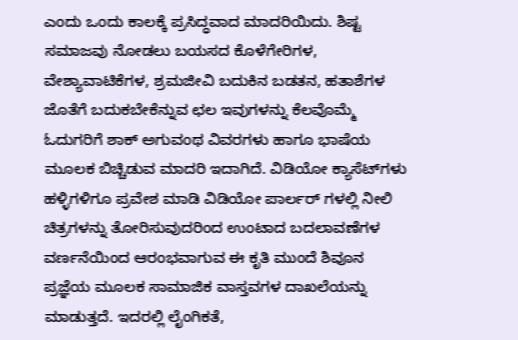ಎಂದು ಒಂದು ಕಾಲಕ್ಕೆ ಪ್ರಸಿದ್ಧವಾದ ಮಾದರಿಯಿದು. ಶಿಷ್ಟ ಸಮಾಜವು ನೋಡಲು ಬಯಸದ ಕೊಳೆಗೇರಿಗಳ, ವೇಶ್ಯಾವಾಟಿಕೆಗಳ, ಶ್ರಮಜೀವಿ ಬದುಕಿನ ಬಡತನ, ಹತಾಶೆಗಳ ಜೊತೆಗೆ ಬದುಕಬೇಕೆನ್ನುವ ಛಲ ಇವುಗಳನ್ನು ಕೆಲವೊಮ್ಮೆ ಓದುಗರಿಗೆ ಶಾಕ್ ಅಗುವಂಥ ವಿವರಗಳು ಹಾಗೂ ಭಾಷೆಯ ಮೂಲಕ ಬಿಚ್ಚಿಡುವ ಮಾದರಿ ಇದಾಗಿದೆ. ವಿಡಿಯೋ ಕ್ಯಾಸೆಟ್‌ಗಳು ಹಳ್ಳಿಗಳಿಗೂ ಪ್ರವೇಶ ಮಾಡಿ ವಿಡಿಯೋ ಪಾರ್ಲ‌ರ್ ಗಳಲ್ಲಿ ನೀಲಿ ಚಿತ್ರಗಳನ್ನು ತೋರಿಸುವುದರಿಂದ ಉಂಟಾದ ಬದಲಾವಣೆಗಳ ವರ್ಣನೆಯಿಂದ ಆರಂಭವಾಗುವ ಈ ಕೃತಿ ಮುಂದೆ ಶಿವೂನ ಪ್ರಜ್ಞೆಯ ಮೂಲಕ ಸಾಮಾಜಿಕ ವಾಸ್ತವಗಳ ದಾಖಲೆಯನ್ನು ಮಾಡುತ್ತದೆ. ಇದರಲ್ಲಿ ಲೈಂಗಿಕತೆ,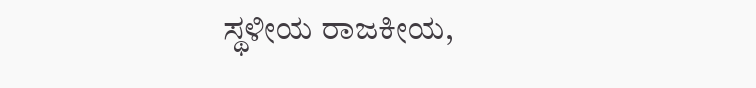ಸ್ಥಳೀಯ ರಾಜಕೀಯ,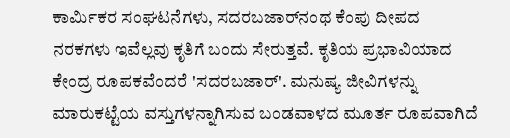ಕಾರ್ಮಿಕರ ಸಂಘಟನೆಗಳು, ಸದರಬಜಾರ್‌ನಂಥ ಕೆಂಪು ದೀಪದ ನರಕಗಳು ಇವೆಲ್ಲವು ಕೃತಿಗೆ ಬಂದು ಸೇರುತ್ತವೆ. ಕೃತಿಯ ಪ್ರಭಾವಿಯಾದ ಕೇಂದ್ರ ರೂಪಕವೆಂದರೆ 'ಸದರಬಜಾರ್'. ಮನುಷ್ಯ ಜೀವಿಗಳನ್ನು ಮಾರುಕಟ್ಟೆಯ ವಸ್ತುಗಳನ್ನಾಗಿಸುವ ಬಂಡವಾಳದ ಮೂರ್ತ ರೂಪವಾಗಿದೆ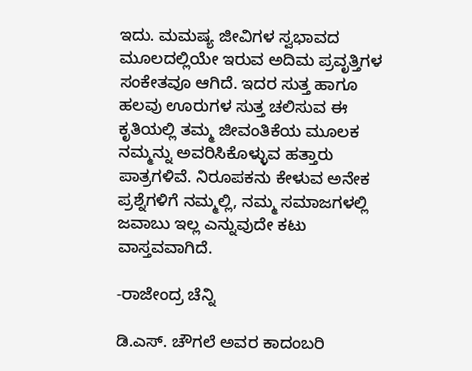ಇದು. ಮಮಷ್ಯ ಜೀವಿಗಳ ಸ್ವಭಾವದ ಮೂಲದಲ್ಲಿಯೇ ಇರುವ ಅದಿಮ ಪ್ರವೃತ್ತಿಗಳ ಸಂಕೇತವೂ ಆಗಿದೆ. ಇದರ ಸುತ್ತ ಹಾಗೂ ಹಲವು ಊರುಗಳ ಸುತ್ತ ಚಲಿಸುವ ಈ ಕೃತಿಯಲ್ಲಿ ತಮ್ಮ ಜೀವಂತಿಕೆಯ ಮೂಲಕ ನಮ್ಮನ್ನು ಅವರಿಸಿಕೊಳ್ಳುವ ಹತ್ತಾರು ಪಾತ್ರಗಳಿವೆ. ನಿರೂಪಕನು ಕೇಳುವ ಅನೇಕ ಪ್ರಶ್ನೆಗಳಿಗೆ ನಮ್ಮಲ್ಲಿ, ನಮ್ಮ ಸಮಾಜಗಳಲ್ಲಿ ಜವಾಬು ಇಲ್ಲ ಎನ್ನುವುದೇ ಕಟು ವಾಸ್ತವವಾಗಿದೆ.

-ರಾಜೇಂದ್ರ ಚೆನ್ನಿ

ಡಿ.ಎಸ್. ಚೌಗಲೆ ಅವರ ಕಾದಂಬರಿ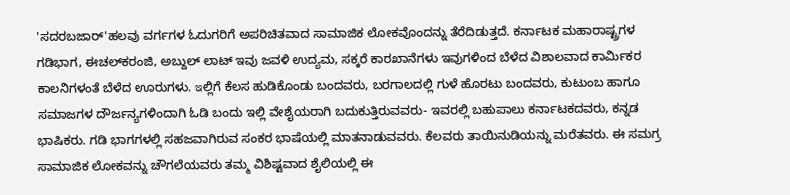'ಸದರಬಜಾರ್'ಹಲವು ವರ್ಗಗಳ ಓದುಗರಿಗೆ ಅಪರಿಚಿತವಾದ ಸಾಮಾಜಿಕ ಲೋಕವೊಂದನ್ನು ತೆರೆದಿಡುತ್ತದೆ. ಕರ್ನಾಟಕ ಮಹಾರಾಷ್ಟ್ರಗಳ ಗಡಿಭಾಗ, ಈಚಲ್‌ಕರಂಜಿ, ಅಬ್ದುಲ್‌ ಲಾಟ್ ಇವು ಜವಳಿ ಉದ್ಯಮ, ಸಕ್ಕರೆ ಕಾರಖಾನೆಗಳು ಇವುಗಳಿಂದ ಬೆಳೆದ ವಿಶಾಲವಾದ ಕಾರ್ಮಿಕರ ಕಾಲನಿಗಳಂತೆ ಬೆಳೆದ ಊರುಗಳು. ఇಲ್ಲಿಗೆ ಕೆಲಸ ಹುಡಿಕೊಂಡು ಬಂದವರು, ಬರಗಾಲದಲ್ಲಿ ಗುಳೆ ಹೊರಟು ಬಂದವರು, ಕುಟುಂಬ ಹಾಗೂ ಸಮಾಜಗಳ ದೌರ್ಜನ್ಯಗಳಿಂದಾಗಿ ಓಡಿ ಬಂದು ಇಲ್ಲಿ ವೇಶೈಯರಾಗಿ ಬದುಕುತ್ತಿರುವವರು- ಇವರಲ್ಲಿ ಬಹುಪಾಲು ಕರ್ನಾಟಕದವರು, ಕನ್ನಡ ಭಾಷಿಕರು. ಗಡಿ ಭಾಗಗಳಲ್ಲಿ ಸಹಜವಾಗಿರುವ ಸಂಕರ ಭಾಷೆಯಲ್ಲಿ ಮಾತನಾಡುವವರು. ಕೆಲವರು ತಾಯಿನುಡಿಯನ್ನು ಮರೆತವರು. ಈ ಸಮಗ್ರ ಸಾಮಾಜಿಕ ಲೋಕವನ್ನು ಚೌಗಲೆಯವರು ತಮ್ಮ ವಿಶಿಷ್ಟವಾದ ಶೈಲಿಯಲ್ಲಿ ಈ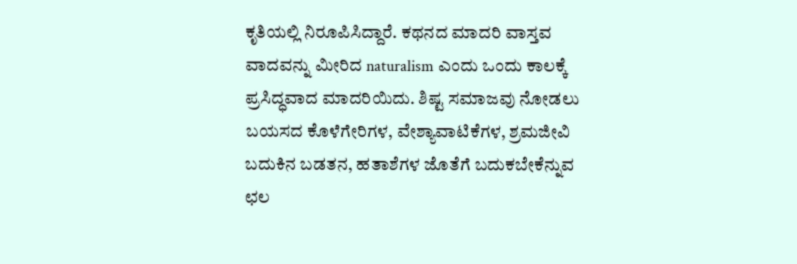ಕೃತಿಯಲ್ಲಿ ನಿರೂಪಿಸಿದ್ದಾರೆ. ಕಥನದ ಮಾದರಿ ವಾಸ್ತವ ವಾದವನ್ನು ಮೀರಿದ naturalism ಎಂದು ಒಂದು ಕಾಲಕ್ಕೆ ಪ್ರಸಿದ್ಧವಾದ ಮಾದರಿಯಿದು. ಶಿಷ್ಟ ಸಮಾಜವು ನೋಡಲು ಬಯಸದ ಕೊಳೆಗೇರಿಗಳ, ವೇಶ್ಯಾವಾಟಿಕೆಗಳ, ಶ್ರಮಜೀವಿ ಬದುಕಿನ ಬಡತನ, ಹತಾಶೆಗಳ ಜೊತೆಗೆ ಬದುಕಬೇಕೆನ್ನುವ ಛಲ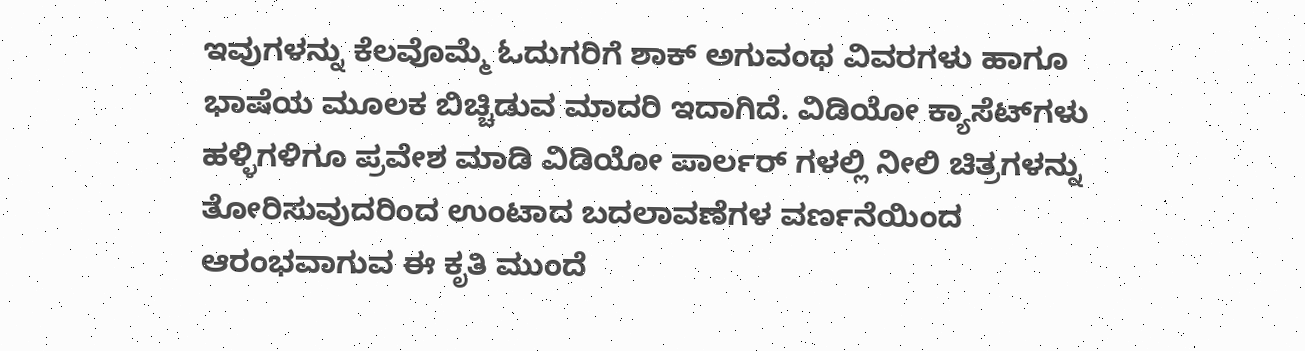ಇವುಗಳನ್ನು ಕೆಲವೊಮ್ಮೆ ಓದುಗರಿಗೆ ಶಾಕ್ ಅಗುವಂಥ ವಿವರಗಳು ಹಾಗೂ ಭಾಷೆಯ ಮೂಲಕ ಬಿಚ್ಚಿಡುವ ಮಾದರಿ ಇದಾಗಿದೆ. ವಿಡಿಯೋ ಕ್ಯಾಸೆಟ್‌ಗಳು ಹಳ್ಳಿಗಳಿಗೂ ಪ್ರವೇಶ ಮಾಡಿ ವಿಡಿಯೋ ಪಾರ್ಲ‌ರ್ ಗಳಲ್ಲಿ ನೀಲಿ ಚಿತ್ರಗಳನ್ನು ತೋರಿಸುವುದರಿಂದ ಉಂಟಾದ ಬದಲಾವಣೆಗಳ ವರ್ಣನೆಯಿಂದ ಆರಂಭವಾಗುವ ಈ ಕೃತಿ ಮುಂದೆ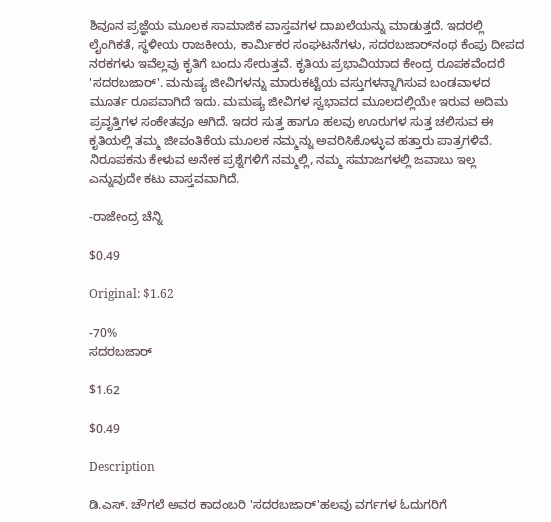ಶಿವೂನ ಪ್ರಜ್ಞೆಯ ಮೂಲಕ ಸಾಮಾಜಿಕ ವಾಸ್ತವಗಳ ದಾಖಲೆಯನ್ನು ಮಾಡುತ್ತದೆ. ಇದರಲ್ಲಿ ಲೈಂಗಿಕತೆ, ಸ್ಥಳೀಯ ರಾಜಕೀಯ, ಕಾರ್ಮಿಕರ ಸಂಘಟನೆಗಳು, ಸದರಬಜಾರ್‌ನಂಥ ಕೆಂಪು ದೀಪದ ನರಕಗಳು ಇವೆಲ್ಲವು ಕೃತಿಗೆ ಬಂದು ಸೇರುತ್ತವೆ. ಕೃತಿಯ ಪ್ರಭಾವಿಯಾದ ಕೇಂದ್ರ ರೂಪಕವೆಂದರೆ 'ಸದರಬಜಾರ್'. ಮನುಷ್ಯ ಜೀವಿಗಳನ್ನು ಮಾರುಕಟ್ಟೆಯ ವಸ್ತುಗಳನ್ನಾಗಿಸುವ ಬಂಡವಾಳದ ಮೂರ್ತ ರೂಪವಾಗಿದೆ ಇದು. ಮಮಷ್ಯ ಜೀವಿಗಳ ಸ್ವಭಾವದ ಮೂಲದಲ್ಲಿಯೇ ಇರುವ ಅದಿಮ ಪ್ರವೃತ್ತಿಗಳ ಸಂಕೇತವೂ ಆಗಿದೆ. ಇದರ ಸುತ್ತ ಹಾಗೂ ಹಲವು ಊರುಗಳ ಸುತ್ತ ಚಲಿಸುವ ಈ ಕೃತಿಯಲ್ಲಿ ತಮ್ಮ ಜೀವಂತಿಕೆಯ ಮೂಲಕ ನಮ್ಮನ್ನು ಅವರಿಸಿಕೊಳ್ಳುವ ಹತ್ತಾರು ಪಾತ್ರಗಳಿವೆ. ನಿರೂಪಕನು ಕೇಳುವ ಅನೇಕ ಪ್ರಶ್ನೆಗಳಿಗೆ ನಮ್ಮಲ್ಲಿ, ನಮ್ಮ ಸಮಾಜಗಳಲ್ಲಿ ಜವಾಬು ಇಲ್ಲ ಎನ್ನುವುದೇ ಕಟು ವಾಸ್ತವವಾಗಿದೆ.

-ರಾಜೇಂದ್ರ ಚೆನ್ನಿ

$0.49

Original: $1.62

-70%
ಸದರಬಜಾರ್

$1.62

$0.49

Description

ಡಿ.ಎಸ್. ಚೌಗಲೆ ಅವರ ಕಾದಂಬರಿ 'ಸದರಬಜಾರ್'ಹಲವು ವರ್ಗಗಳ ಓದುಗರಿಗೆ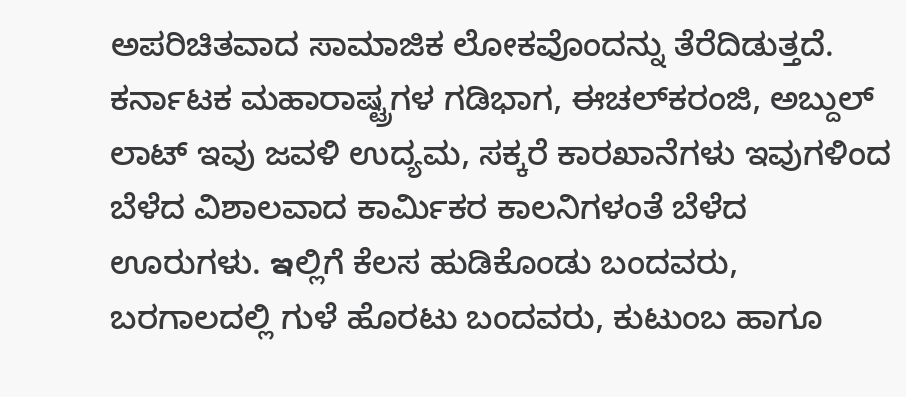ಅಪರಿಚಿತವಾದ ಸಾಮಾಜಿಕ ಲೋಕವೊಂದನ್ನು ತೆರೆದಿಡುತ್ತದೆ. ಕರ್ನಾಟಕ ಮಹಾರಾಷ್ಟ್ರಗಳ ಗಡಿಭಾಗ, ಈಚಲ್‌ಕರಂಜಿ, ಅಬ್ದುಲ್‌ ಲಾಟ್ ಇವು ಜವಳಿ ಉದ್ಯಮ, ಸಕ್ಕರೆ ಕಾರಖಾನೆಗಳು ಇವುಗಳಿಂದ ಬೆಳೆದ ವಿಶಾಲವಾದ ಕಾರ್ಮಿಕರ ಕಾಲನಿಗಳಂತೆ ಬೆಳೆದ ಊರುಗಳು. ఇಲ್ಲಿಗೆ ಕೆಲಸ ಹುಡಿಕೊಂಡು ಬಂದವರು, ಬರಗಾಲದಲ್ಲಿ ಗುಳೆ ಹೊರಟು ಬಂದವರು, ಕುಟುಂಬ ಹಾಗೂ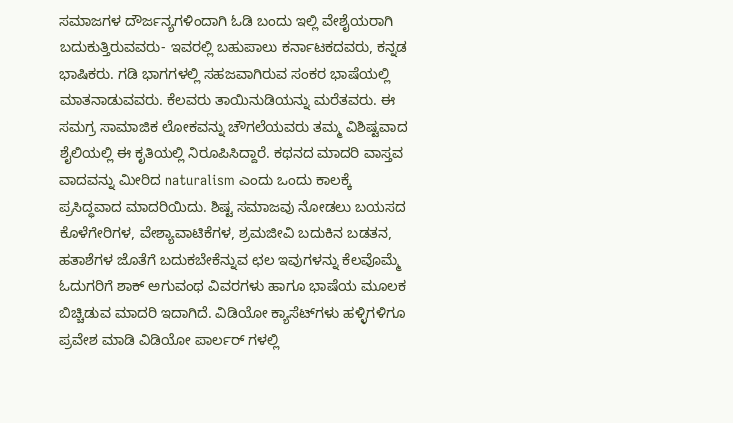ಸಮಾಜಗಳ ದೌರ್ಜನ್ಯಗಳಿಂದಾಗಿ ಓಡಿ ಬಂದು ಇಲ್ಲಿ ವೇಶೈಯರಾಗಿ ಬದುಕುತ್ತಿರುವವರು- ಇವರಲ್ಲಿ ಬಹುಪಾಲು ಕರ್ನಾಟಕದವರು, ಕನ್ನಡ ಭಾಷಿಕರು. ಗಡಿ ಭಾಗಗಳಲ್ಲಿ ಸಹಜವಾಗಿರುವ ಸಂಕರ ಭಾಷೆಯಲ್ಲಿ ಮಾತನಾಡುವವರು. ಕೆಲವರು ತಾಯಿನುಡಿಯನ್ನು ಮರೆತವರು. ಈ ಸಮಗ್ರ ಸಾಮಾಜಿಕ ಲೋಕವನ್ನು ಚೌಗಲೆಯವರು ತಮ್ಮ ವಿಶಿಷ್ಟವಾದ ಶೈಲಿಯಲ್ಲಿ ಈ ಕೃತಿಯಲ್ಲಿ ನಿರೂಪಿಸಿದ್ದಾರೆ. ಕಥನದ ಮಾದರಿ ವಾಸ್ತವ ವಾದವನ್ನು ಮೀರಿದ naturalism ಎಂದು ಒಂದು ಕಾಲಕ್ಕೆ ಪ್ರಸಿದ್ಧವಾದ ಮಾದರಿಯಿದು. ಶಿಷ್ಟ ಸಮಾಜವು ನೋಡಲು ಬಯಸದ ಕೊಳೆಗೇರಿಗಳ, ವೇಶ್ಯಾವಾಟಿಕೆಗಳ, ಶ್ರಮಜೀವಿ ಬದುಕಿನ ಬಡತನ, ಹತಾಶೆಗಳ ಜೊತೆಗೆ ಬದುಕಬೇಕೆನ್ನುವ ಛಲ ಇವುಗಳನ್ನು ಕೆಲವೊಮ್ಮೆ ಓದುಗರಿಗೆ ಶಾಕ್ ಅಗುವಂಥ ವಿವರಗಳು ಹಾಗೂ ಭಾಷೆಯ ಮೂಲಕ ಬಿಚ್ಚಿಡುವ ಮಾದರಿ ಇದಾಗಿದೆ. ವಿಡಿಯೋ ಕ್ಯಾಸೆಟ್‌ಗಳು ಹಳ್ಳಿಗಳಿಗೂ ಪ್ರವೇಶ ಮಾಡಿ ವಿಡಿಯೋ ಪಾರ್ಲ‌ರ್ ಗಳಲ್ಲಿ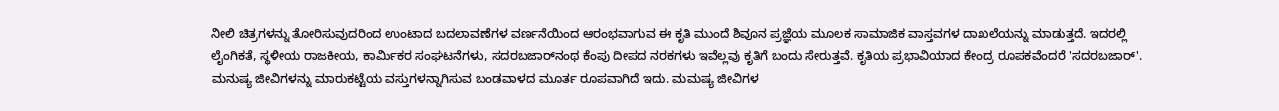ನೀಲಿ ಚಿತ್ರಗಳನ್ನು ತೋರಿಸುವುದರಿಂದ ಉಂಟಾದ ಬದಲಾವಣೆಗಳ ವರ್ಣನೆಯಿಂದ ಆರಂಭವಾಗುವ ಈ ಕೃತಿ ಮುಂದೆ ಶಿವೂನ ಪ್ರಜ್ಞೆಯ ಮೂಲಕ ಸಾಮಾಜಿಕ ವಾಸ್ತವಗಳ ದಾಖಲೆಯನ್ನು ಮಾಡುತ್ತದೆ. ಇದರಲ್ಲಿ ಲೈಂಗಿಕತೆ, ಸ್ಥಳೀಯ ರಾಜಕೀಯ, ಕಾರ್ಮಿಕರ ಸಂಘಟನೆಗಳು, ಸದರಬಜಾರ್‌ನಂಥ ಕೆಂಪು ದೀಪದ ನರಕಗಳು ಇವೆಲ್ಲವು ಕೃತಿಗೆ ಬಂದು ಸೇರುತ್ತವೆ. ಕೃತಿಯ ಪ್ರಭಾವಿಯಾದ ಕೇಂದ್ರ ರೂಪಕವೆಂದರೆ 'ಸದರಬಜಾರ್'. ಮನುಷ್ಯ ಜೀವಿಗಳನ್ನು ಮಾರುಕಟ್ಟೆಯ ವಸ್ತುಗಳನ್ನಾಗಿಸುವ ಬಂಡವಾಳದ ಮೂರ್ತ ರೂಪವಾಗಿದೆ ಇದು. ಮಮಷ್ಯ ಜೀವಿಗಳ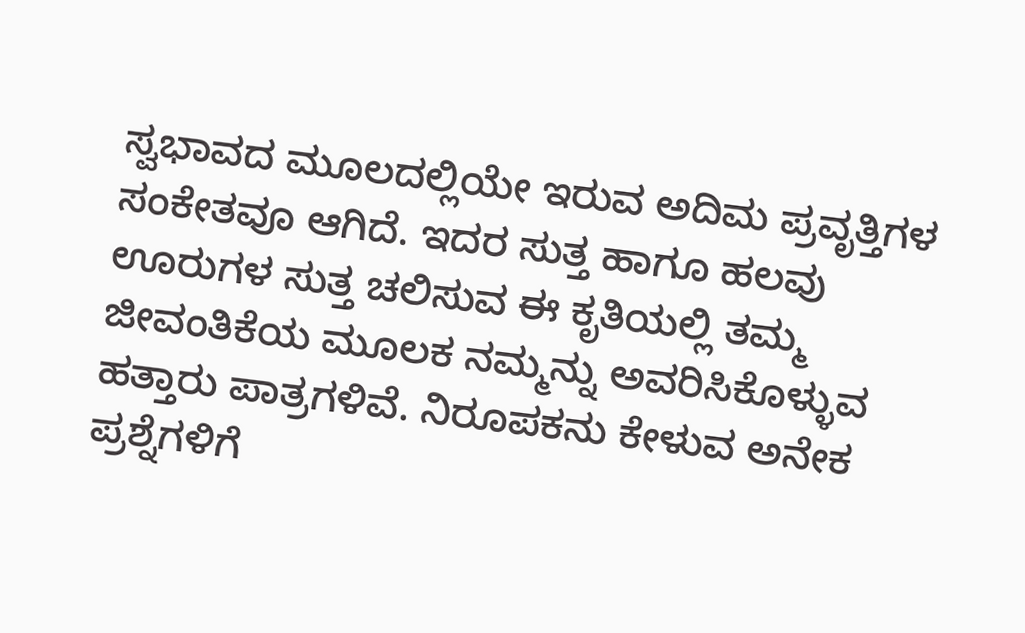ಸ್ವಭಾವದ ಮೂಲದಲ್ಲಿಯೇ ಇರುವ ಅದಿಮ ಪ್ರವೃತ್ತಿಗಳ ಸಂಕೇತವೂ ಆಗಿದೆ. ಇದರ ಸುತ್ತ ಹಾಗೂ ಹಲವು ಊರುಗಳ ಸುತ್ತ ಚಲಿಸುವ ಈ ಕೃತಿಯಲ್ಲಿ ತಮ್ಮ ಜೀವಂತಿಕೆಯ ಮೂಲಕ ನಮ್ಮನ್ನು ಅವರಿಸಿಕೊಳ್ಳುವ ಹತ್ತಾರು ಪಾತ್ರಗಳಿವೆ. ನಿರೂಪಕನು ಕೇಳುವ ಅನೇಕ ಪ್ರಶ್ನೆಗಳಿಗೆ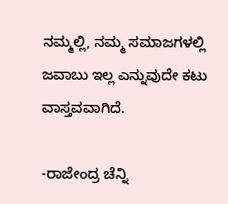ನಮ್ಮಲ್ಲಿ, ನಮ್ಮ ಸಮಾಜಗಳಲ್ಲಿ ಜವಾಬು ಇಲ್ಲ ಎನ್ನುವುದೇ ಕಟು ವಾಸ್ತವವಾಗಿದೆ.

-ರಾಜೇಂದ್ರ ಚೆನ್ನಿ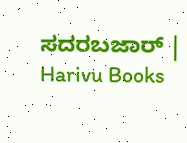ಸದರಬಜಾರ್ | Harivu Books